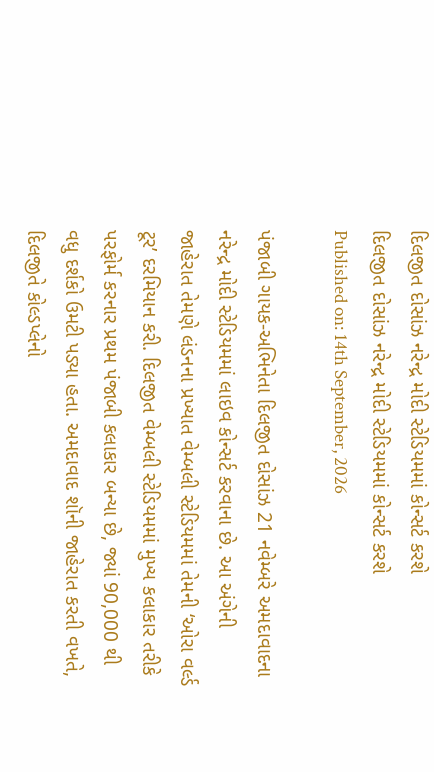દિલજીત દોસાંઝ નરેન્દ્ર મોદી સ્ટેડિયમમાં કોન્સર્ટ કરશે
દિલજીત દોસાંઝ નરેન્દ્ર મોદી સ્ટેડિયમમાં કોન્સર્ટ કરશે
Published on: 14th September, 2026

પંજાબી ગાયક-અભિનેતા દિલજીત દોસાંઝ 21 નવેમ્બરે અમદાવાદના નરેન્દ્ર મોદી સ્ટેડિયમમાં લાઇવ કોન્સર્ટ કરવાના છે. આ અંગેની જાહેરાત તેમણે લંડનના પ્રખ્યાત વેમ્બલી સ્ટેડિયમમાં તેમની ‘ઓરા વર્લ્ડ ટૂર’ દરમિયાન કરી. દિલજીત વેમ્બલી સ્ટેડિયમમાં મુખ્ય કલાકાર તરીકે પરફોર્મ કરનાર પ્રથમ પંજાબી કલાકાર બન્યા છે, જ્યાં 90,000 થી વધુ દર્શકો ઉમટી પડ્યા હતા. અમદાવાદ શૉની જાહેરાત કરતી વખતે, દિલજીતે કોલ્ડપ્લેનો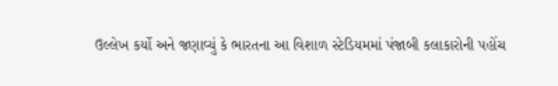ઉલ્લેખ કર્યો અને જણાવ્યું કે ભારતના આ વિશાળ સ્ટેડિયમમાં પંજાબી કલાકારોની પહોંચ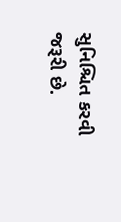સુનિશ્ચિત કરવી જરૂરી છે.